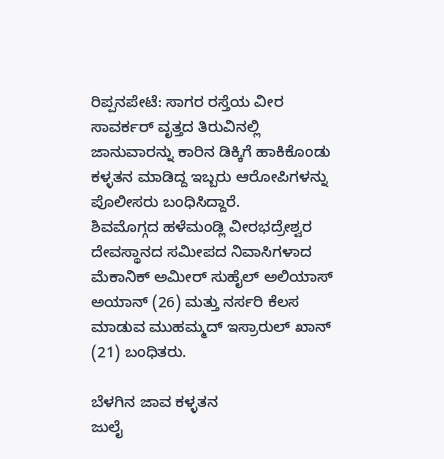ರಿಪ್ಪನಪೇಟೆ: ಸಾಗರ ರಸ್ತೆಯ ವೀರ ಸಾವರ್ಕರ್ ವೃತ್ತದ ತಿರುವಿನಲ್ಲಿ ಜಾನುವಾರನ್ನು ಕಾರಿನ ಡಿಕ್ಕಿಗೆ ಹಾಕಿಕೊಂಡು ಕಳ್ಳತನ ಮಾಡಿದ್ದ ಇಬ್ಬರು ಆರೋಪಿಗಳನ್ನು ಪೊಲೀಸರು ಬಂಧಿಸಿದ್ದಾರೆ.
ಶಿವಮೊಗ್ಗದ ಹಳೆಮಂಡ್ಲಿ ವೀರಭದ್ರೇಶ್ವರ ದೇವಸ್ಥಾನದ ಸಮೀಪದ ನಿವಾಸಿಗಳಾದ ಮೆಕಾನಿಕ್ ಅಮೀರ್ ಸುಹೈಲ್ ಅಲಿಯಾಸ್ ಅಯಾನ್ (26) ಮತ್ತು ನರ್ಸರಿ ಕೆಲಸ ಮಾಡುವ ಮುಹಮ್ಮದ್ ಇಸ್ರಾರುಲ್ ಖಾನ್ (21) ಬಂಧಿತರು.

ಬೆಳಗಿನ ಜಾವ ಕಳ್ಳತನ
ಜುಲೈ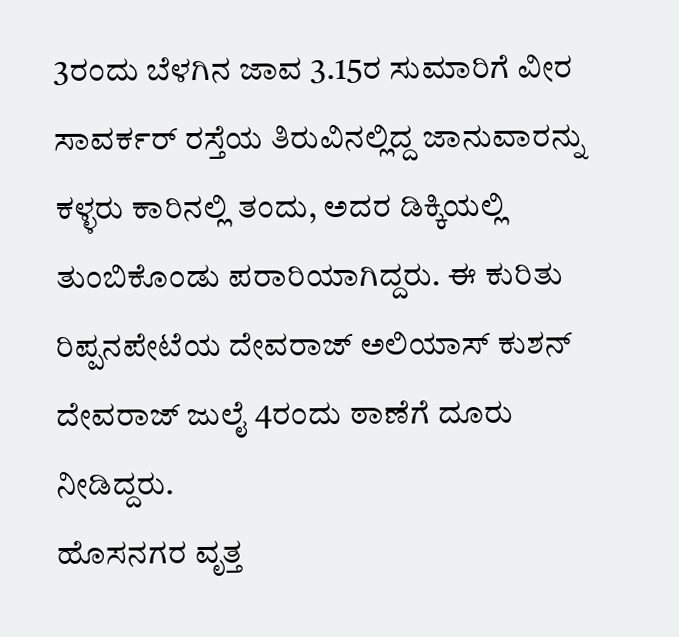3ರಂದು ಬೆಳಗಿನ ಜಾವ 3.15ರ ಸುಮಾರಿಗೆ ವೀರ ಸಾವರ್ಕರ್ ರಸ್ತೆಯ ತಿರುವಿನಲ್ಲಿದ್ದ ಜಾನುವಾರನ್ನು ಕಳ್ಳರು ಕಾರಿನಲ್ಲಿ ತಂದು, ಅದರ ಡಿಕ್ಕಿಯಲ್ಲಿ ತುಂಬಿಕೊಂಡು ಪರಾರಿಯಾಗಿದ್ದರು. ಈ ಕುರಿತು ರಿಪ್ಪನಪೇಟೆಯ ದೇವರಾಜ್ ಅಲಿಯಾಸ್ ಕುಶನ್ ದೇವರಾಜ್ ಜುಲೈ 4ರಂದು ಠಾಣೆಗೆ ದೂರು ನೀಡಿದ್ದರು.
ಹೊಸನಗರ ವೃತ್ತ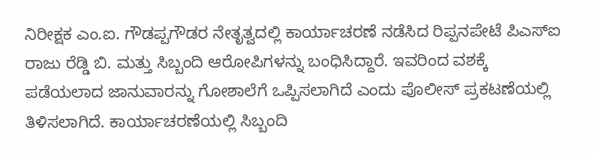ನಿರೀಕ್ಷಕ ಎಂ.ಐ. ಗೌಡಪ್ಪಗೌಡರ ನೇತೃತ್ವದಲ್ಲಿ ಕಾರ್ಯಾಚರಣೆ ನಡೆಸಿದ ರಿಪ್ಪನಪೇಟೆ ಪಿಎಸ್ಐ ರಾಜು ರೆಡ್ಡಿ ಬಿ. ಮತ್ತು ಸಿಬ್ಬಂದಿ ಆರೋಪಿಗಳನ್ನು ಬಂಧಿಸಿದ್ದಾರೆ. ಇವರಿಂದ ವಶಕ್ಕೆ ಪಡೆಯಲಾದ ಜಾನುವಾರನ್ನು ಗೋಶಾಲೆಗೆ ಒಪ್ಪಿಸಲಾಗಿದೆ ಎಂದು ಪೊಲೀಸ್ ಪ್ರಕಟಣೆಯಲ್ಲಿ ತಿಳಿಸಲಾಗಿದೆ. ಕಾರ್ಯಾಚರಣೆಯಲ್ಲಿ ಸಿಬ್ಬಂದಿ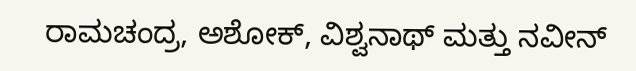ರಾಮಚಂದ್ರ, ಅಶೋಕ್, ವಿಶ್ವನಾಥ್ ಮತ್ತು ನವೀನ್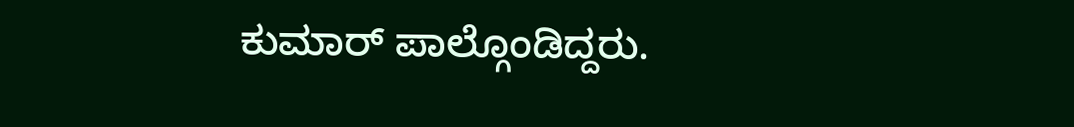ಕುಮಾರ್ ಪಾಲ್ಗೊಂಡಿದ್ದರು.